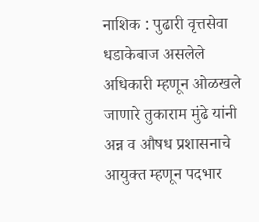नाशिक : पुढारी वृत्तसेवा
धडाकेबाज असलेले अधिकारी म्हणून ओळखले जाणारे तुकाराम मुंढे यांनी अन्न व औषध प्रशासनाचे आयुक्त म्हणून पदभार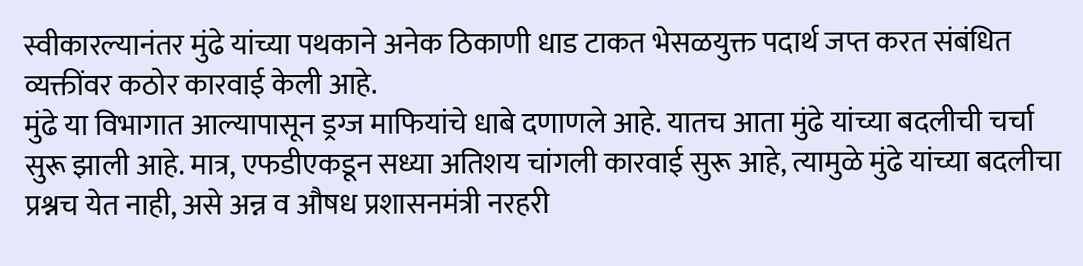स्वीकारल्यानंतर मुंढे यांच्या पथकाने अनेक ठिकाणी धाड टाकत भेसळयुक्त पदार्थ जप्त करत संबंधित व्यक्तींवर कठोर कारवाई केली आहे.
मुंढे या विभागात आल्यापासून ड्रग्ज माफियांचे धाबे दणाणले आहे. यातच आता मुंढे यांच्या बदलीची चर्चा सुरू झाली आहे. मात्र, एफडीएकडून सध्या अतिशय चांगली कारवाई सुरू आहे, त्यामुळे मुंढे यांच्या बदलीचा प्रश्नच येत नाही, असे अन्न व औषध प्रशासनमंत्री नरहरी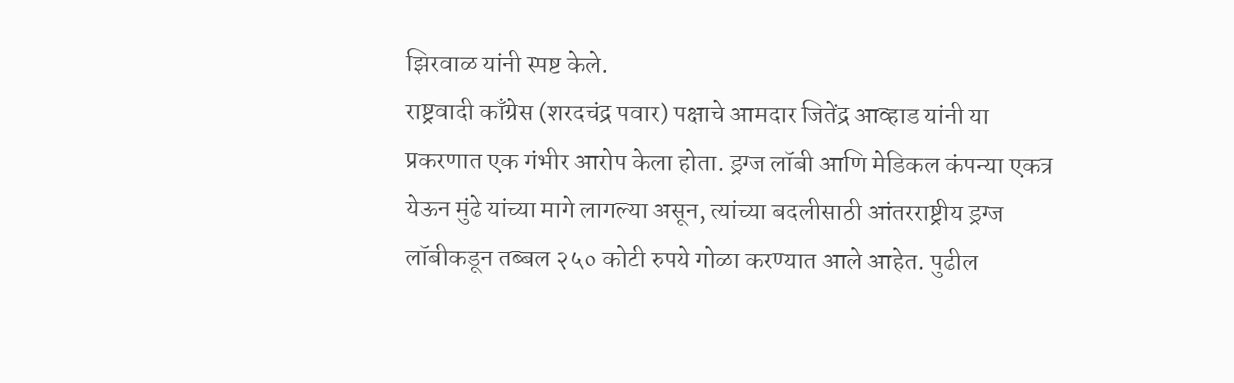झिरवाळ यांनी स्पष्ट केले.
राष्ट्रवादी काँग्रेस (शरदचंद्र पवार) पक्षाचे आमदार जितेंद्र आव्हाड यांनी या प्रकरणात एक गंभीर आरोप केला होता. ड्रग्ज लॉबी आणि मेडिकल कंपन्या एकत्र येऊन मुंढे यांच्या मागे लागल्या असून, त्यांच्या बदलीसाठी आंतरराष्ट्रीय ड्रग्ज लॉबीकडून तब्बल २५० कोटी रुपये गोळा करण्यात आले आहेत. पुढील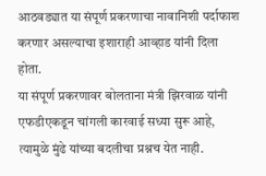आठवड्यात या संपूर्ण प्रकरणाचा नावानिशी पर्दाफाश करणार असल्याचा इशाराही आव्हाड यांनी दिला होता.
या संपूर्ण प्रकरणावर बोलताना मंत्री झिरवाळ यांनी एफडीएकडून चांगली कारवाई सध्या सुरू आहे, त्यामुळे मुंढे यांच्या बदलीचा प्रश्नच येत नाही.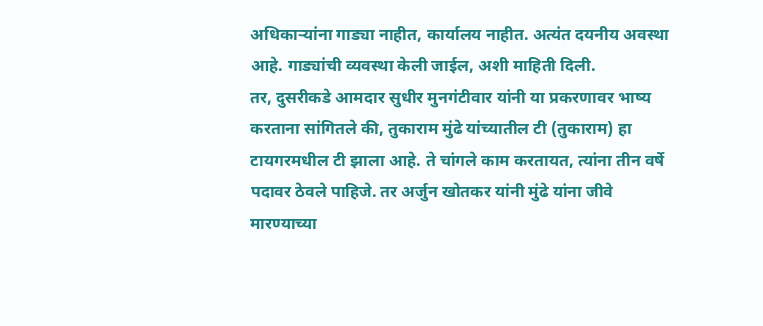अधिकाऱ्यांना गाड्या नाहीत, कार्यालय नाहीत. अत्यंत दयनीय अवस्था आहे. गाड्यांची व्यवस्था केली जाईल, अशी माहिती दिली.
तर, दुसरीकडे आमदार सुधीर मुनगंटीवार यांनी या प्रकरणावर भाष्य करताना सांगितले की, तुकाराम मुंढे यांच्यातील टी (तुकाराम) हा टायगरमधील टी झाला आहे. ते चांगले काम करतायत, त्यांना तीन वर्षे पदावर ठेवले पाहिजे. तर अर्जुन खोतकर यांनी मुंढे यांना जीवे मारण्याच्या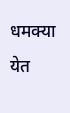धमक्या येत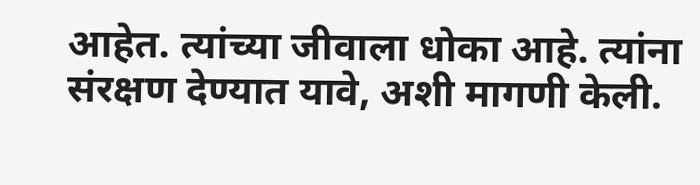आहेत. त्यांच्या जीवाला धोका आहे. त्यांना संरक्षण देण्यात यावे, अशी मागणी केली.